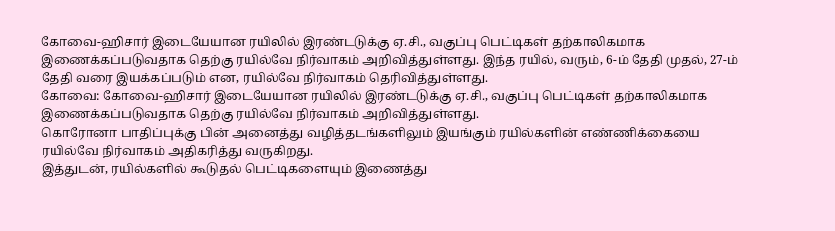கோவை-ஹிசார் இடையேயான ரயிலில் இரண்டடுக்கு ஏ.சி., வகுப்பு பெட்டிகள் தற்காலிகமாக இணைக்கப்படுவதாக தெற்கு ரயில்வே நிர்வாகம் அறிவித்துள்ளது. இந்த ரயில், வரும், 6-ம் தேதி முதல், 27-ம் தேதி வரை இயக்கப்படும் என, ரயில்வே நிர்வாகம் தெரிவித்துள்ளது.
கோவை: கோவை-ஹிசார் இடையேயான ரயிலில் இரண்டடுக்கு ஏ.சி., வகுப்பு பெட்டிகள் தற்காலிகமாக இணைக்கப்படுவதாக தெற்கு ரயில்வே நிர்வாகம் அறிவித்துள்ளது.
கொரோனா பாதிப்புக்கு பின் அனைத்து வழித்தடங்களிலும் இயங்கும் ரயில்களின் எண்ணிக்கையை ரயில்வே நிர்வாகம் அதிகரித்து வருகிறது.
இத்துடன், ரயில்களில் கூடுதல் பெட்டிகளையும் இணைத்து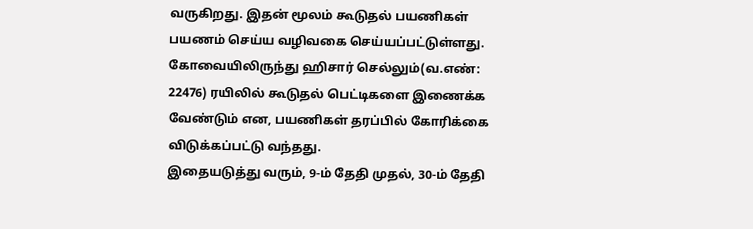வருகிறது. இதன் மூலம் கூடுதல் பயணிகள் பயணம் செய்ய வழிவகை செய்யப்பட்டுள்ளது. கோவையிலிருந்து ஹிசார் செல்லும்(வ.எண்: 22476) ரயிலில் கூடுதல் பெட்டிகளை இணைக்க வேண்டும் என, பயணிகள் தரப்பில் கோரிக்கை விடுக்கப்பட்டு வந்தது.
இதையடுத்து வரும், 9-ம் தேதி முதல், 30-ம் தேதி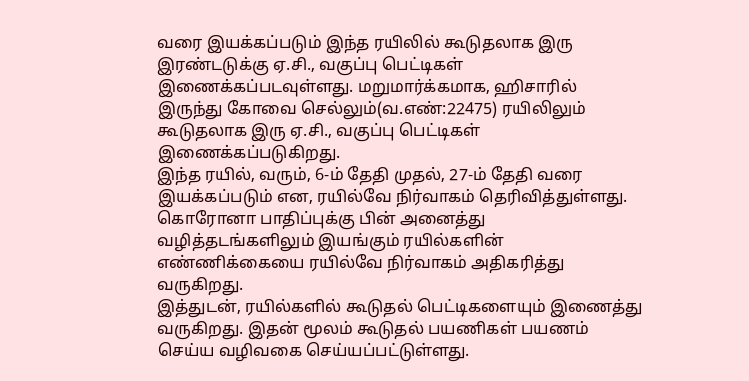வரை இயக்கப்படும் இந்த ரயிலில் கூடுதலாக இரு இரண்டடுக்கு ஏ.சி., வகுப்பு பெட்டிகள் இணைக்கப்படவுள்ளது. மறுமார்க்கமாக, ஹிசாரில் இருந்து கோவை செல்லும்(வ.எண்:22475) ரயிலிலும் கூடுதலாக இரு ஏ.சி., வகுப்பு பெட்டிகள் இணைக்கப்படுகிறது.
இந்த ரயில், வரும், 6-ம் தேதி முதல், 27-ம் தேதி வரை இயக்கப்படும் என, ரயில்வே நிர்வாகம் தெரிவித்துள்ளது.
கொரோனா பாதிப்புக்கு பின் அனைத்து வழித்தடங்களிலும் இயங்கும் ரயில்களின் எண்ணிக்கையை ரயில்வே நிர்வாகம் அதிகரித்து வருகிறது.
இத்துடன், ரயில்களில் கூடுதல் பெட்டிகளையும் இணைத்து வருகிறது. இதன் மூலம் கூடுதல் பயணிகள் பயணம் செய்ய வழிவகை செய்யப்பட்டுள்ளது.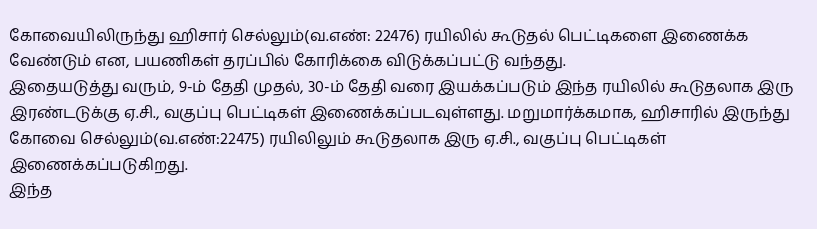கோவையிலிருந்து ஹிசார் செல்லும்(வ.எண்: 22476) ரயிலில் கூடுதல் பெட்டிகளை இணைக்க வேண்டும் என, பயணிகள் தரப்பில் கோரிக்கை விடுக்கப்பட்டு வந்தது.
இதையடுத்து வரும், 9-ம் தேதி முதல், 30-ம் தேதி வரை இயக்கப்படும் இந்த ரயிலில் கூடுதலாக இரு இரண்டடுக்கு ஏ.சி., வகுப்பு பெட்டிகள் இணைக்கப்படவுள்ளது. மறுமார்க்கமாக, ஹிசாரில் இருந்து கோவை செல்லும்(வ.எண்:22475) ரயிலிலும் கூடுதலாக இரு ஏ.சி., வகுப்பு பெட்டிகள் இணைக்கப்படுகிறது.
இந்த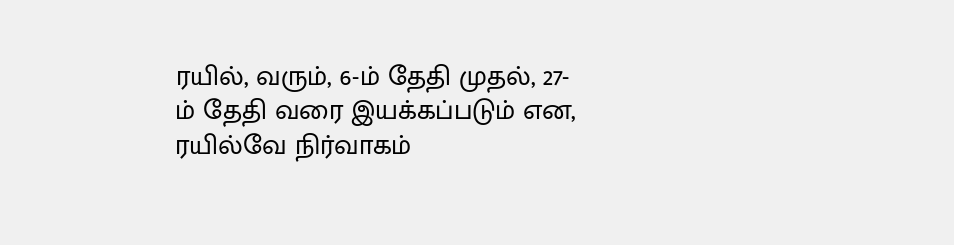ரயில், வரும், 6-ம் தேதி முதல், 27-ம் தேதி வரை இயக்கப்படும் என, ரயில்வே நிர்வாகம்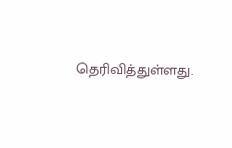தெரிவித்துள்ளது.